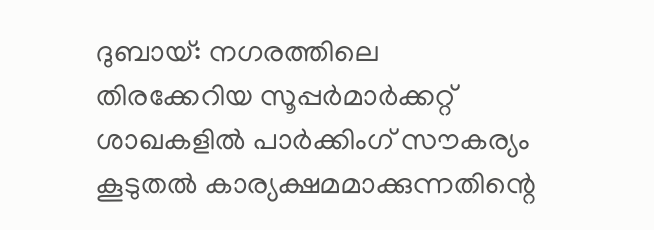ദുബായ്: നഗരത്തിലെ തിരക്കേറിയ സൂപ്പർമാർക്കറ്റ് ശാഖകളിൽ പാർക്കിംഗ് സൗകര്യം കൂടുതൽ കാര്യക്ഷമമാക്കുന്നതിന്റെ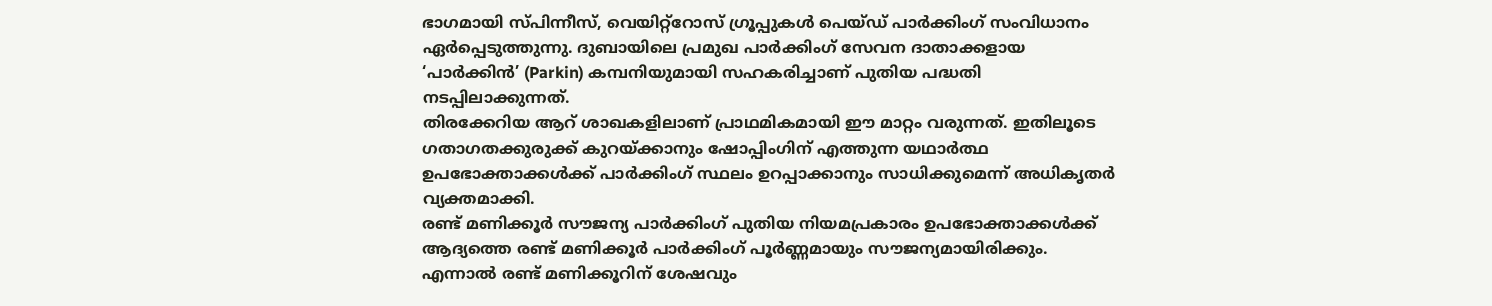ഭാഗമായി സ്പിന്നീസ്, വെയിറ്റ്റോസ് ഗ്രൂപ്പുകൾ പെയ്ഡ് പാർക്കിംഗ് സംവിധാനം ഏർപ്പെടുത്തുന്നു. ദുബായിലെ പ്രമുഖ പാർക്കിംഗ് സേവന ദാതാക്കളായ ‘പാർക്കിൻ’ (Parkin) കമ്പനിയുമായി സഹകരിച്ചാണ് പുതിയ പദ്ധതി നടപ്പിലാക്കുന്നത്.
തിരക്കേറിയ ആറ് ശാഖകളിലാണ് പ്രാഥമികമായി ഈ മാറ്റം വരുന്നത്. ഇതിലൂടെ ഗതാഗതക്കുരുക്ക് കുറയ്ക്കാനും ഷോപ്പിംഗിന് എത്തുന്ന യഥാർത്ഥ ഉപഭോക്താക്കൾക്ക് പാർക്കിംഗ് സ്ഥലം ഉറപ്പാക്കാനും സാധിക്കുമെന്ന് അധികൃതർ വ്യക്തമാക്കി.
രണ്ട് മണിക്കൂർ സൗജന്യ പാർക്കിംഗ് പുതിയ നിയമപ്രകാരം ഉപഭോക്താക്കൾക്ക് ആദ്യത്തെ രണ്ട് മണിക്കൂർ പാർക്കിംഗ് പൂർണ്ണമായും സൗജന്യമായിരിക്കും. എന്നാൽ രണ്ട് മണിക്കൂറിന് ശേഷവും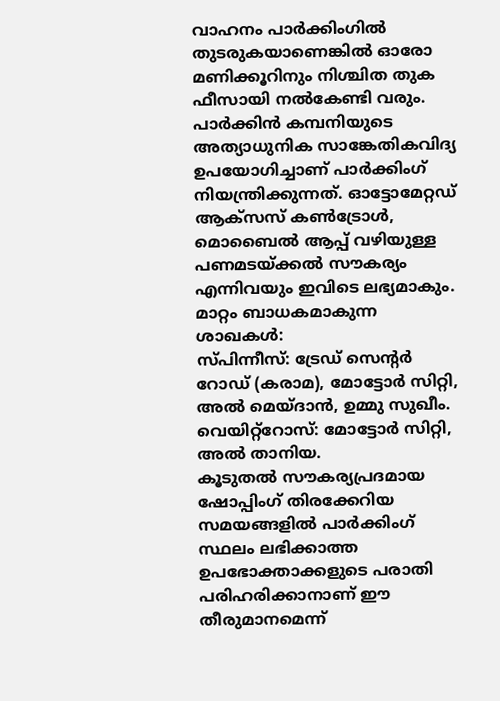വാഹനം പാർക്കിംഗിൽ തുടരുകയാണെങ്കിൽ ഓരോ മണിക്കൂറിനും നിശ്ചിത തുക ഫീസായി നൽകേണ്ടി വരും. പാർക്കിൻ കമ്പനിയുടെ അത്യാധുനിക സാങ്കേതികവിദ്യ ഉപയോഗിച്ചാണ് പാർക്കിംഗ് നിയന്ത്രിക്കുന്നത്. ഓട്ടോമേറ്റഡ് ആക്സസ് കൺട്രോൾ, മൊബൈൽ ആപ്പ് വഴിയുള്ള പണമടയ്ക്കൽ സൗകര്യം എന്നിവയും ഇവിടെ ലഭ്യമാകും.
മാറ്റം ബാധകമാകുന്ന ശാഖകൾ:
സ്പിന്നീസ്: ട്രേഡ് സെന്റർ റോഡ് (കരാമ), മോട്ടോർ സിറ്റി, അൽ മെയ്ദാൻ, ഉമ്മു സുഖീം.
വെയിറ്റ്റോസ്: മോട്ടോർ സിറ്റി, അൽ താനിയ.
കൂടുതൽ സൗകര്യപ്രദമായ ഷോപ്പിംഗ് തിരക്കേറിയ സമയങ്ങളിൽ പാർക്കിംഗ് സ്ഥലം ലഭിക്കാത്ത ഉപഭോക്താക്കളുടെ പരാതി പരിഹരിക്കാനാണ് ഈ തീരുമാനമെന്ന്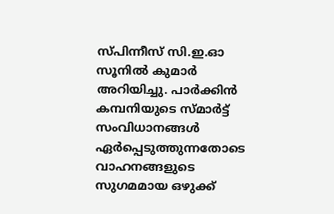സ്പിന്നീസ് സി.ഇ.ഓ സൂനിൽ കുമാർ അറിയിച്ചു. പാർക്കിൻ കമ്പനിയുടെ സ്മാർട്ട് സംവിധാനങ്ങൾ ഏർപ്പെടുത്തുന്നതോടെ വാഹനങ്ങളുടെ സുഗമമായ ഒഴുക്ക്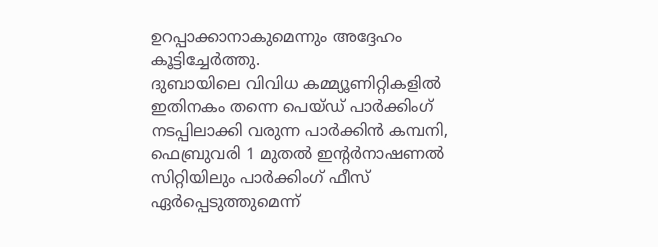ഉറപ്പാക്കാനാകുമെന്നും അദ്ദേഹം കൂട്ടിച്ചേർത്തു.
ദുബായിലെ വിവിധ കമ്മ്യൂണിറ്റികളിൽ ഇതിനകം തന്നെ പെയ്ഡ് പാർക്കിംഗ് നടപ്പിലാക്കി വരുന്ന പാർക്കിൻ കമ്പനി, ഫെബ്രുവരി 1 മുതൽ ഇന്റർനാഷണൽ സിറ്റിയിലും പാർക്കിംഗ് ഫീസ് ഏർപ്പെടുത്തുമെന്ന്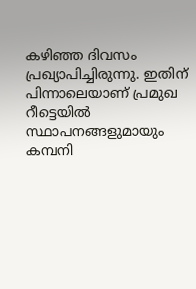കഴിഞ്ഞ ദിവസം പ്രഖ്യാപിച്ചിരുന്നു. ഇതിന് പിന്നാലെയാണ് പ്രമുഖ റീട്ടെയിൽ സ്ഥാപനങ്ങളുമായും കമ്പനി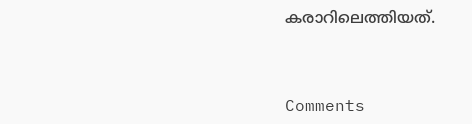കരാറിലെത്തിയത്.




Comments